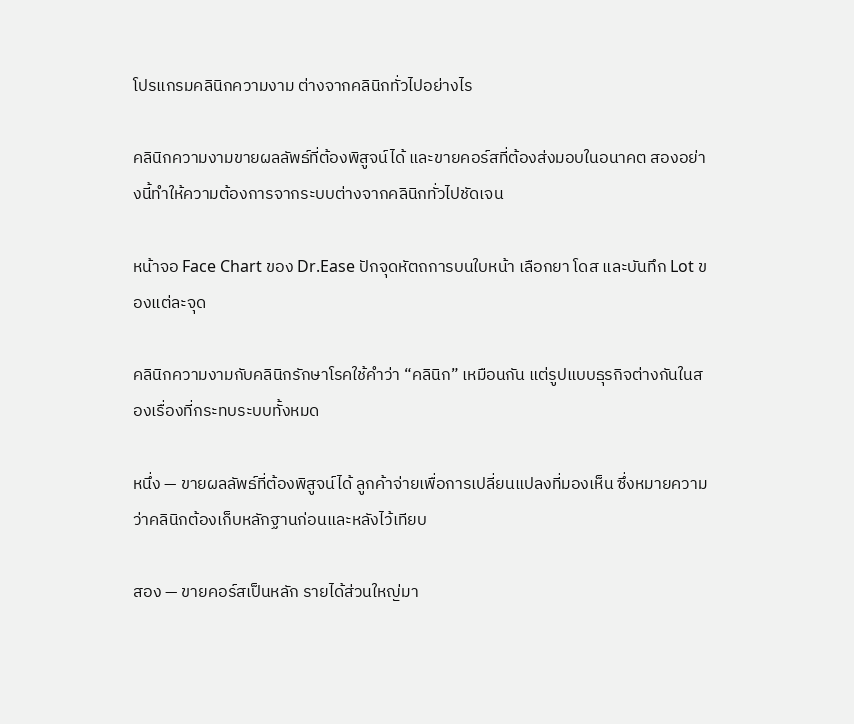โปรแกรมคลินิกความงาม ต่างจากคลินิกทั่วไปอย่างไร

คลินิกความงามขายผลลัพธ์ที่ต้องพิสูจน์ได้ และขายคอร์สที่ต้องส่งมอบในอนาคต สองอย่างนี้ทำให้ความต้องการจากระบบต่างจากคลินิกทั่วไปชัดเจน

หน้าจอ Face Chart ของ Dr.Ease ปักจุดหัตถการบนใบหน้า เลือกยา โดส และบันทึก Lot ของแต่ละจุด

คลินิกความงามกับคลินิกรักษาโรคใช้คำว่า “คลินิก” เหมือนกัน แต่รูปแบบธุรกิจต่างกันในสองเรื่องที่กระทบระบบทั้งหมด

หนึ่ง — ขายผลลัพธ์ที่ต้องพิสูจน์ได้ ลูกค้าจ่ายเพื่อการเปลี่ยนแปลงที่มองเห็น ซึ่งหมายความว่าคลินิกต้องเก็บหลักฐานก่อนและหลังไว้เทียบ

สอง — ขายคอร์สเป็นหลัก รายได้ส่วนใหญ่มา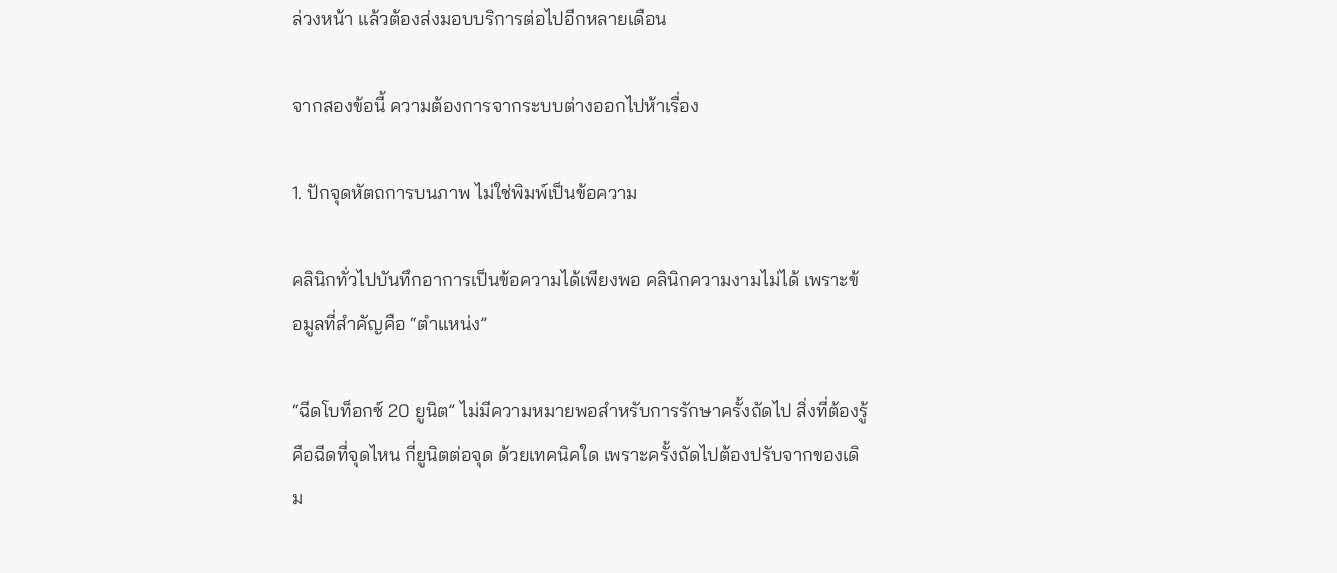ล่วงหน้า แล้วต้องส่งมอบบริการต่อไปอีกหลายเดือน

จากสองข้อนี้ ความต้องการจากระบบต่างออกไปห้าเรื่อง

1. ปักจุดหัตถการบนภาพ ไม่ใช่พิมพ์เป็นข้อความ

คลินิกทั่วไปบันทึกอาการเป็นข้อความได้เพียงพอ คลินิกความงามไม่ได้ เพราะข้อมูลที่สำคัญคือ “ตำแหน่ง”

“ฉีดโบท็อกซ์ 20 ยูนิต” ไม่มีความหมายพอสำหรับการรักษาครั้งถัดไป สิ่งที่ต้องรู้คือฉีดที่จุดไหน กี่ยูนิตต่อจุด ด้วยเทคนิคใด เพราะครั้งถัดไปต้องปรับจากของเดิม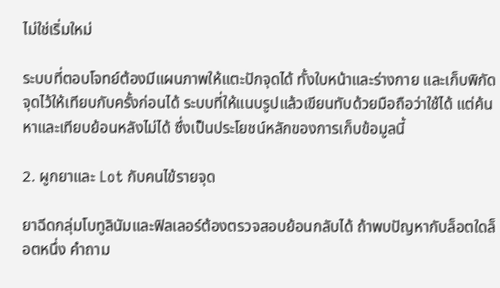ไม่ใช่เริ่มใหม่

ระบบที่ตอบโจทย์ต้องมีแผนภาพให้แตะปักจุดได้ ทั้งใบหน้าและร่างกาย และเก็บพิกัดจุดไว้ให้เทียบกับครั้งก่อนได้ ระบบที่ให้แนบรูปแล้วเขียนทับด้วยมือถือว่าใช้ได้ แต่ค้นหาและเทียบย้อนหลังไม่ได้ ซึ่งเป็นประโยชน์หลักของการเก็บข้อมูลนี้

2. ผูกยาและ Lot กับคนไข้รายจุด

ยาฉีดกลุ่มโบทูลินัมและฟิลเลอร์ต้องตรวจสอบย้อนกลับได้ ถ้าพบปัญหากับล็อตใดล็อตหนึ่ง คำถาม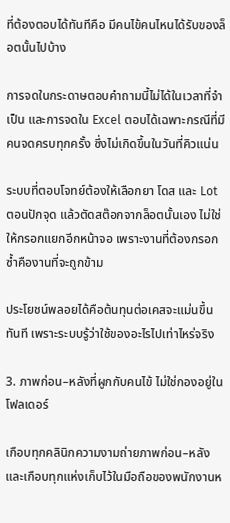ที่ต้องตอบได้ทันทีคือ มีคนไข้คนไหนได้รับของล็อตนั้นไปบ้าง

การจดในกระดาษตอบคำถามนี้ไม่ได้ในเวลาที่จำเป็น และการจดใน Excel ตอบได้เฉพาะกรณีที่มีคนจดครบทุกครั้ง ซึ่งไม่เกิดขึ้นในวันที่คิวแน่น

ระบบที่ตอบโจทย์ต้องให้เลือกยา โดส และ Lot ตอนปักจุด แล้วตัดสต๊อกจากล็อตนั้นเอง ไม่ใช่ให้กรอกแยกอีกหน้าจอ เพราะงานที่ต้องกรอกซ้ำคืองานที่จะถูกข้าม

ประโยชน์พลอยได้คือต้นทุนต่อเคสจะแม่นขึ้นทันที เพราะระบบรู้ว่าใช้ของอะไรไปเท่าไหร่จริง

3. ภาพก่อน–หลังที่ผูกกับคนไข้ ไม่ใช่กองอยู่ในโฟลเดอร์

เกือบทุกคลินิกความงามถ่ายภาพก่อน–หลัง และเกือบทุกแห่งเก็บไว้ในมือถือของพนักงานห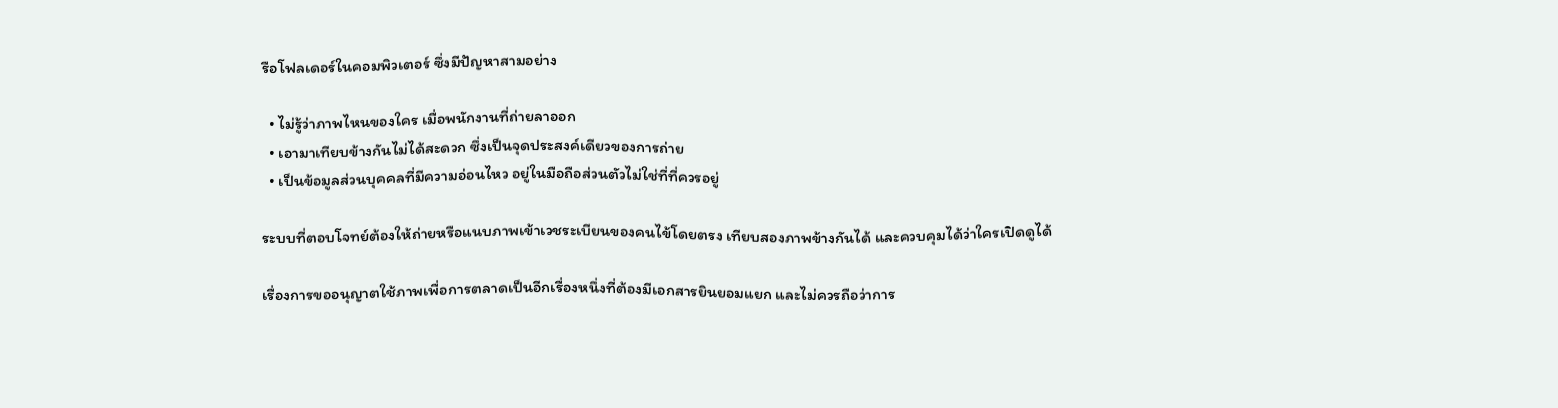รือโฟลเดอร์ในคอมพิวเตอร์ ซึ่งมีปัญหาสามอย่าง

  • ไม่รู้ว่าภาพไหนของใคร เมื่อพนักงานที่ถ่ายลาออก
  • เอามาเทียบข้างกันไม่ได้สะดวก ซึ่งเป็นจุดประสงค์เดียวของการถ่าย
  • เป็นข้อมูลส่วนบุคคลที่มีความอ่อนไหว อยู่ในมือถือส่วนตัวไม่ใช่ที่ที่ควรอยู่

ระบบที่ตอบโจทย์ต้องให้ถ่ายหรือแนบภาพเข้าเวชระเบียนของคนไข้โดยตรง เทียบสองภาพข้างกันได้ และควบคุมได้ว่าใครเปิดดูได้

เรื่องการขออนุญาตใช้ภาพเพื่อการตลาดเป็นอีกเรื่องหนึ่งที่ต้องมีเอกสารยินยอมแยก และไม่ควรถือว่าการ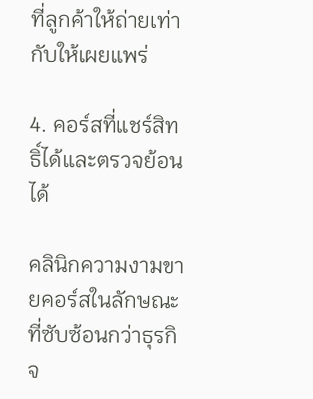ที่ลูกค้าให้ถ่ายเท่ากับให้เผยแพร่

4. คอร์สที่แชร์สิทธิ์ได้และตรวจย้อนได้

คลินิกความงามขายคอร์สในลักษณะที่ซับซ้อนกว่าธุรกิจ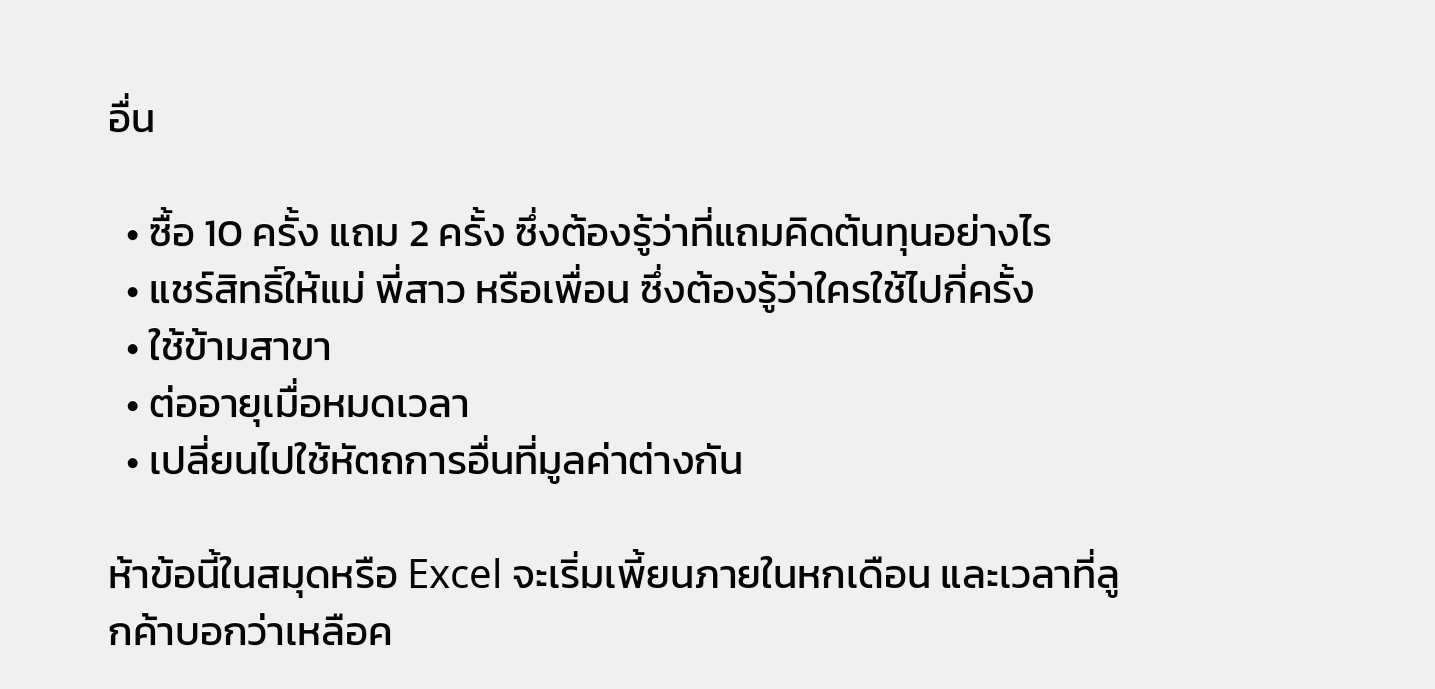อื่น

  • ซื้อ 10 ครั้ง แถม 2 ครั้ง ซึ่งต้องรู้ว่าที่แถมคิดต้นทุนอย่างไร
  • แชร์สิทธิ์ให้แม่ พี่สาว หรือเพื่อน ซึ่งต้องรู้ว่าใครใช้ไปกี่ครั้ง
  • ใช้ข้ามสาขา
  • ต่ออายุเมื่อหมดเวลา
  • เปลี่ยนไปใช้หัตถการอื่นที่มูลค่าต่างกัน

ห้าข้อนี้ในสมุดหรือ Excel จะเริ่มเพี้ยนภายในหกเดือน และเวลาที่ลูกค้าบอกว่าเหลือค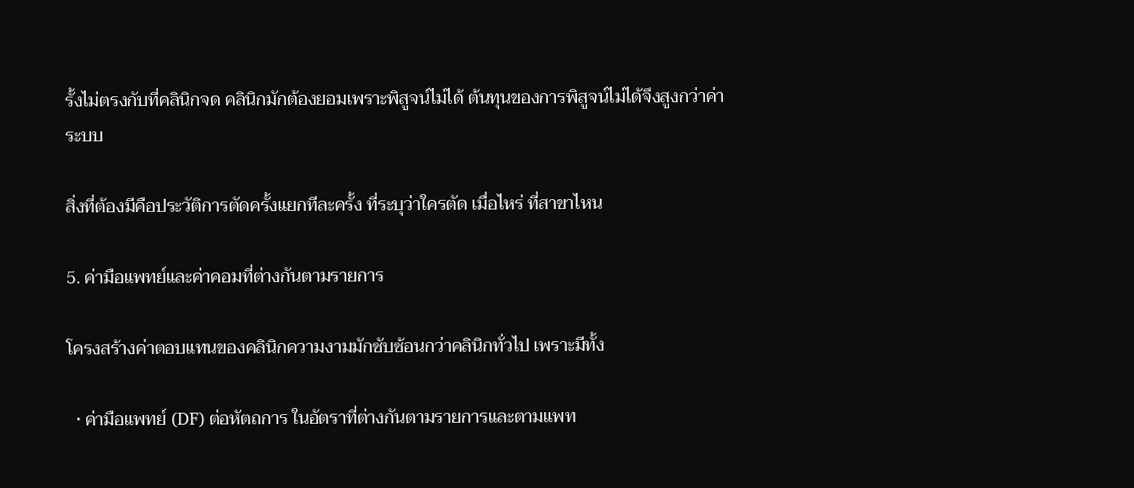รั้งไม่ตรงกับที่คลินิกจด คลินิกมักต้องยอมเพราะพิสูจน์ไม่ได้ ต้นทุนของการพิสูจน์ไม่ได้จึงสูงกว่าค่าระบบ

สิ่งที่ต้องมีคือประวัติการตัดครั้งแยกทีละครั้ง ที่ระบุว่าใครตัด เมื่อไหร่ ที่สาขาไหน

5. ค่ามือแพทย์และค่าคอมที่ต่างกันตามรายการ

โครงสร้างค่าตอบแทนของคลินิกความงามมักซับซ้อนกว่าคลินิกทั่วไป เพราะมีทั้ง

  • ค่ามือแพทย์ (DF) ต่อหัตถการ ในอัตราที่ต่างกันตามรายการและตามแพท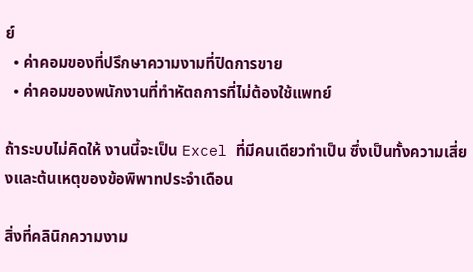ย์
  • ค่าคอมของที่ปรึกษาความงามที่ปิดการขาย
  • ค่าคอมของพนักงานที่ทำหัตถการที่ไม่ต้องใช้แพทย์

ถ้าระบบไม่คิดให้ งานนี้จะเป็น Excel ที่มีคนเดียวทำเป็น ซึ่งเป็นทั้งความเสี่ยงและต้นเหตุของข้อพิพาทประจำเดือน

สิ่งที่คลินิกความงาม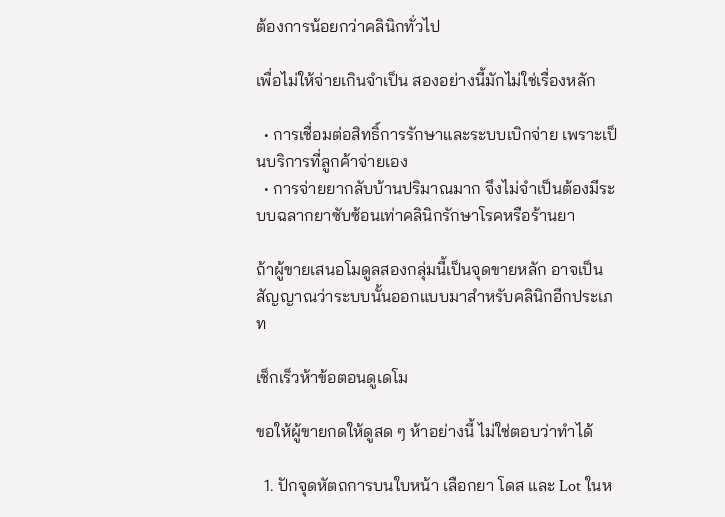ต้องการน้อยกว่าคลินิกทั่วไป

เพื่อไม่ให้จ่ายเกินจำเป็น สองอย่างนี้มักไม่ใช่เรื่องหลัก

  • การเชื่อมต่อสิทธิ์การรักษาและระบบเบิกจ่าย เพราะเป็นบริการที่ลูกค้าจ่ายเอง
  • การจ่ายยากลับบ้านปริมาณมาก จึงไม่จำเป็นต้องมีระบบฉลากยาซับซ้อนเท่าคลินิกรักษาโรคหรือร้านยา

ถ้าผู้ขายเสนอโมดูลสองกลุ่มนี้เป็นจุดขายหลัก อาจเป็นสัญญาณว่าระบบนั้นออกแบบมาสำหรับคลินิกอีกประเภท

เช็กเร็วห้าข้อตอนดูเดโม

ขอให้ผู้ขายกดให้ดูสด ๆ ห้าอย่างนี้ ไม่ใช่ตอบว่าทำได้

  1. ปักจุดหัตถการบนใบหน้า เลือกยา โดส และ Lot ในห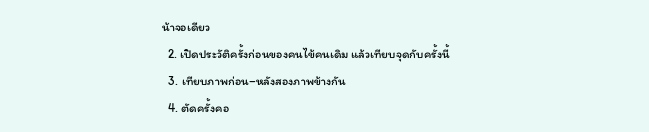น้าจอเดียว
  2. เปิดประวัติครั้งก่อนของคนไข้คนเดิม แล้วเทียบจุดกับครั้งนี้
  3. เทียบภาพก่อน–หลังสองภาพข้างกัน
  4. ตัดครั้งคอ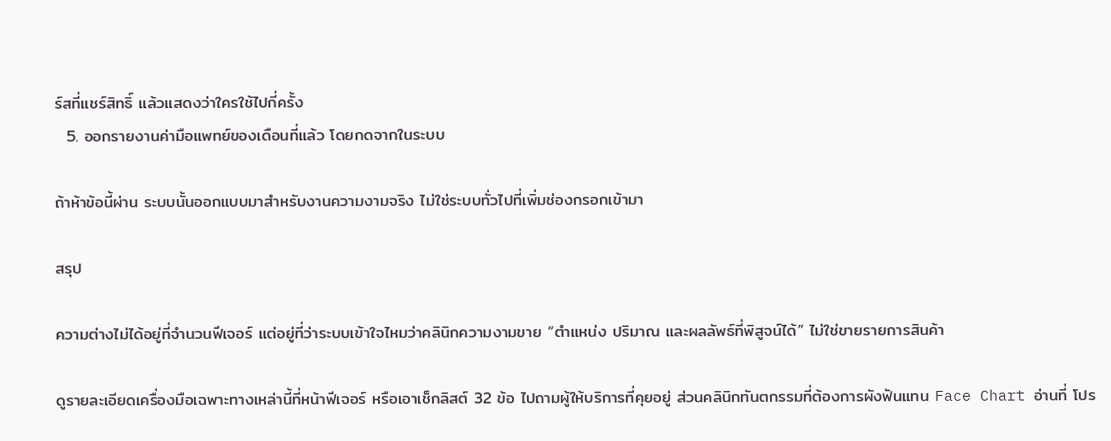ร์สที่แชร์สิทธิ์ แล้วแสดงว่าใครใช้ไปกี่ครั้ง
  5. ออกรายงานค่ามือแพทย์ของเดือนที่แล้ว โดยกดจากในระบบ

ถ้าห้าข้อนี้ผ่าน ระบบนั้นออกแบบมาสำหรับงานความงามจริง ไม่ใช่ระบบทั่วไปที่เพิ่มช่องกรอกเข้ามา

สรุป

ความต่างไม่ได้อยู่ที่จำนวนฟีเจอร์ แต่อยู่ที่ว่าระบบเข้าใจไหมว่าคลินิกความงามขาย “ตำแหน่ง ปริมาณ และผลลัพธ์ที่พิสูจน์ได้” ไม่ใช่ขายรายการสินค้า

ดูรายละเอียดเครื่องมือเฉพาะทางเหล่านี้ที่หน้าฟีเจอร์ หรือเอาเช็กลิสต์ 32 ข้อ ไปถามผู้ให้บริการที่คุยอยู่ ส่วนคลินิกทันตกรรมที่ต้องการผังฟันแทน Face Chart อ่านที่ โปร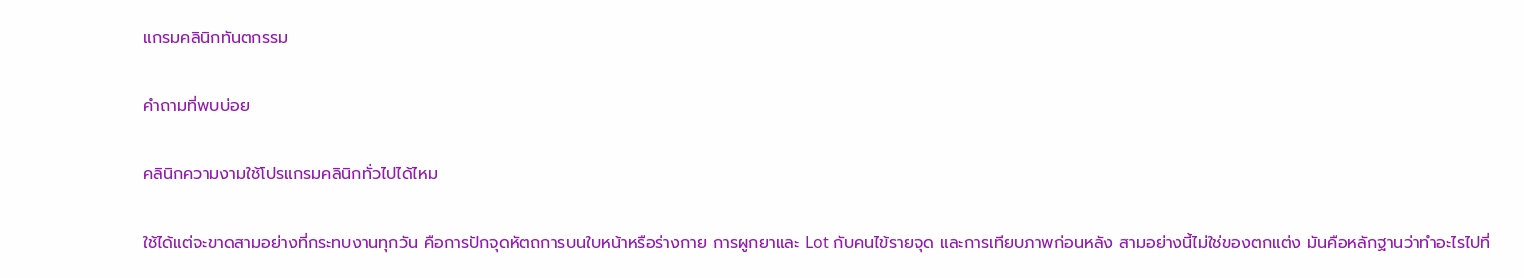แกรมคลินิกทันตกรรม

คำถามที่พบบ่อย

คลินิกความงามใช้โปรแกรมคลินิกทั่วไปได้ไหม

ใช้ได้แต่จะขาดสามอย่างที่กระทบงานทุกวัน คือการปักจุดหัตถการบนใบหน้าหรือร่างกาย การผูกยาและ Lot กับคนไข้รายจุด และการเทียบภาพก่อนหลัง สามอย่างนี้ไม่ใช่ของตกแต่ง มันคือหลักฐานว่าทำอะไรไปที่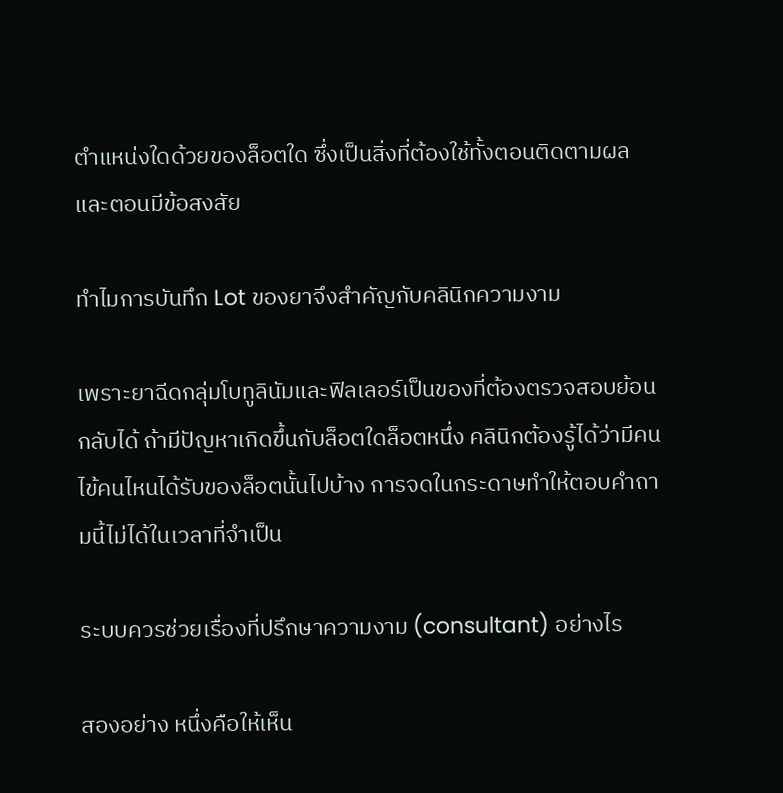ตำแหน่งใดด้วยของล็อตใด ซึ่งเป็นสิ่งที่ต้องใช้ทั้งตอนติดตามผลและตอนมีข้อสงสัย

ทำไมการบันทึก Lot ของยาจึงสำคัญกับคลินิกความงาม

เพราะยาฉีดกลุ่มโบทูลินัมและฟิลเลอร์เป็นของที่ต้องตรวจสอบย้อนกลับได้ ถ้ามีปัญหาเกิดขึ้นกับล็อตใดล็อตหนึ่ง คลินิกต้องรู้ได้ว่ามีคนไข้คนไหนได้รับของล็อตนั้นไปบ้าง การจดในกระดาษทำให้ตอบคำถามนี้ไม่ได้ในเวลาที่จำเป็น

ระบบควรช่วยเรื่องที่ปรึกษาความงาม (consultant) อย่างไร

สองอย่าง หนึ่งคือให้เห็น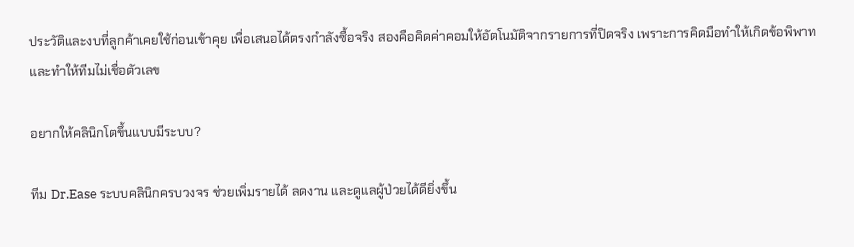ประวัติและงบที่ลูกค้าเคยใช้ก่อนเข้าคุย เพื่อเสนอได้ตรงกำลังซื้อจริง สองคือคิดค่าคอมให้อัตโนมัติจากรายการที่ปิดจริง เพราะการคิดมือทำให้เกิดข้อพิพาทและทำให้ทีมไม่เชื่อตัวเลข

อยากให้คลินิกโตขึ้นแบบมีระบบ?

ทีม Dr.Ease ระบบคลินิกครบวงจร ช่วยเพิ่มรายได้ ลดงาน และดูแลผู้ป่วยได้ดียิ่งขึ้น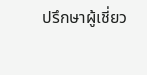ปรึกษาผู้เชี่ยว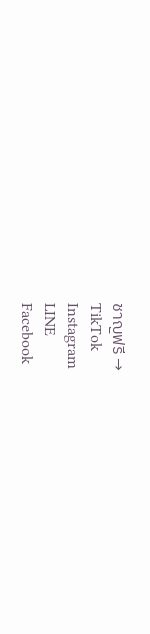ชาญฟรี →
TikTok
Instagram
LINE
Facebook